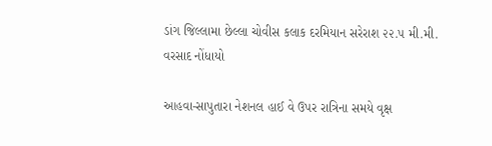ડાંગ જિલ્લામા છેલ્લા ચોવીસ કલાક દરમિયાન સરેરાશ ૨૨.૫ મી.મી. વરસાદ નોંધાયો

આહવા-સાપુતારા નેશનલ હાઈ વે ઉપર રાત્રિના સમયે વૃક્ષ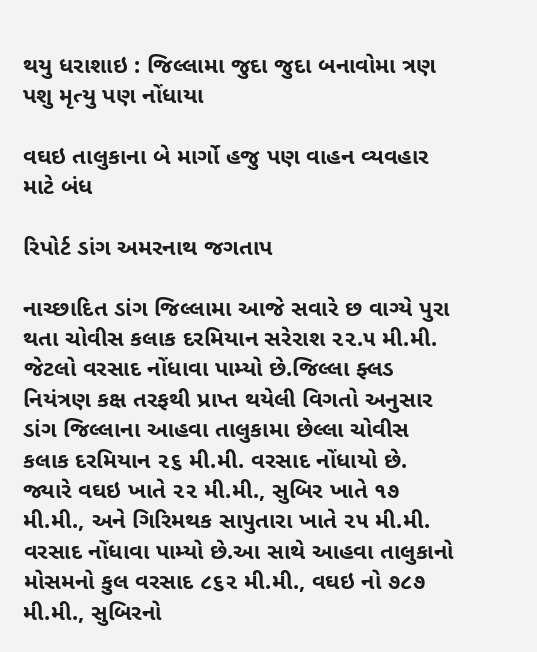થયુ ધરાશાઇ : જિલ્લામા જુદા જુદા બનાવોમા ત્રણ પશુ મૃત્યુ પણ નોંધાયા

વઘઇ તાલુકાના બે માર્ગો હજુ પણ વાહન વ્યવહાર માટે બંધ

રિપોર્ટ ડાંગ અમરનાથ જગતાપ

નાચ્છાદિત ડાંગ જિલ્લામા આજે સવારે છ વાગ્યે પુરા થતા ચોવીસ કલાક દરમિયાન સરેરાશ ૨૨.૫ મી.મી. જેટલો વરસાદ નોંધાવા પામ્યો છે.જિલ્લા ફ્લડ નિયંત્રણ કક્ષ તરફથી પ્રાપ્ત થયેલી વિગતો અનુસાર ડાંગ જિલ્લાના આહવા તાલુકામા છેલ્લા ચોવીસ કલાક દરમિયાન ૨૬ મી.મી. વરસાદ નોંધાયો છે. જ્યારે વઘઇ ખાતે ૨૨ મી.મી., સુબિર ખાતે ૧૭ મી.મી., અને ગિરિમથક સાપુતારા ખાતે ૨૫ મી.મી. વરસાદ નોંધાવા પામ્યો છે.આ સાથે આહવા તાલુકાનો મોસમનો કુલ વરસાદ ૮૬૨ મી.મી., વઘઇ નો ૭૮૭ મી.મી., સુબિરનો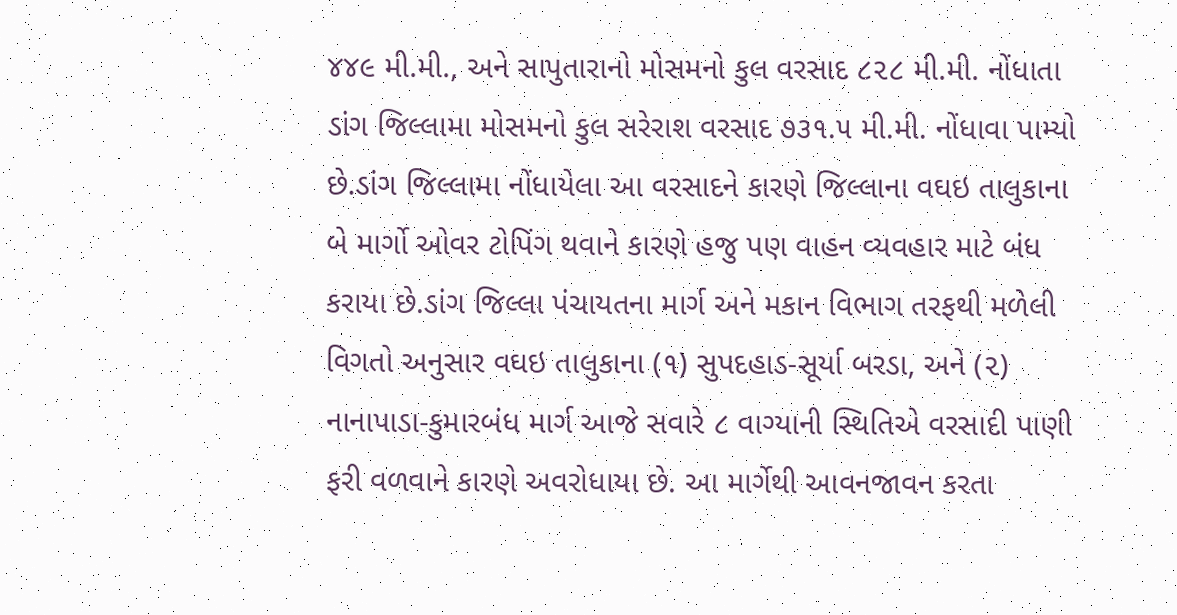૪૪૯ મી.મી., અને સાપુતારાનો મોસમનો કુલ વરસાદ ૮૨૮ મી.મી. નોંધાતા ડાંગ જિલ્લામા મોસમનો કુલ સરેરાશ વરસાદ ૭૩૧.૫ મી.મી. નોંધાવા પામ્યો છે.ડાંગ જિલ્લામા નોંધાયેલા આ વરસાદને કારણે જિલ્લાના વઘઇ તાલુકાના બે માર્ગો ઓવર ટોપિંગ થવાને કારણે હજુ પણ વાહન વ્યવહાર માટે બંધ કરાયા છે.ડાંગ જિલ્લા પંચાયતના માર્ગ અને મકાન વિભાગ તરફથી મળેલી વિગતો અનુસાર વઘઇ તાલુકાના (૧) સુપદહાડ-સૂર્યા બરડા, અને (૨) નાનાપાડા-કુમારબંધ માર્ગ આજે સવારે ૮ વાગ્યાની સ્થિતિએ વરસાદી પાણી ફરી વળવાને કારણે અવરોધાયા છે. આ માર્ગેથી આવનજાવન કરતા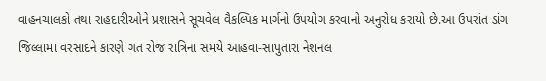વાહનચાલકો તથા રાહદારીઓને પ્રશાસને સૂચવેલ વૈકલ્પિક માર્ગનો ઉપયોગ કરવાનો અનુરોધ કરાયો છે.આ ઉપરાંત ડાંગ જિલ્લામા વરસાદને કારણે ગત રોજ રાત્રિના સમયે આહવા-સાપુતારા નેશનલ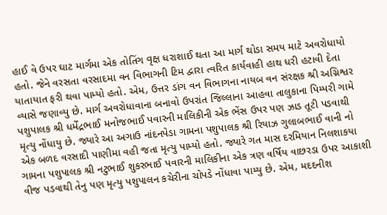હાઈ વે ઉપર ઘાટ માર્ગમા એક તોતિંગ વૃક્ષ ધરાશાઈ થતા આ માર્ગ થોડા સમય માટે અવરોધાયો હતો. જેને વરસતા વરસાદમા વન વિભાગની ટિમ દ્વારા ત્વરિત કાર્યવાહી હાથ ધરી હટાવી દેતા યાતાયાત ફરી થવા પામ્યો હતો. એમ, ઉત્તર ડાંગ વન વિભાગના નાયબ વન સંરક્ષક શ્રી અગ્નિશ્વર વ્યાસે જણાવ્યુ છે. માર્ગ અવરોધાવાના બનાવો ઉપરાંત જિલ્લાના આહવા તાલુકાના પિમ્પરી ગામે પશુપાલક શ્રી ધર્મેંદ્રભાઈ મનોજભાઈ પવારની માલિકીની એક ભેંસ ઉપર પણ ઝાડ તૂટી પડવાથી મૃત્યુ નોંધાયુ છે. જ્યારે આ અગાઉ નાંદનપેડા ગામના પશુપાલક શ્રી રિયાઝ ગુલાબભાઈ વાની નો એક બળદ વરસાદી પાણીમા વહી જતા મૃત્યુ પામ્યો હતો. જ્યારે ગત માસ દરમિયાન નિલશાકયા ગામના પશુપાલક શ્રી નટુભાઈ શુકરભાઈ પવારની માલિકીના એક ત્રણ વર્ષિય વાછરડા ઉપર આકાશી વીજ પડવાથી તેનુ પણ મૃત્યુ પશુપાલન કચેરીના ચોપડે નોંધાવા પામ્યુ છે. એમ, મદદનીશ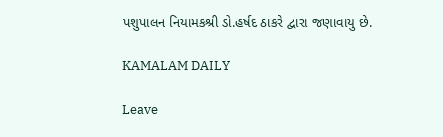પશુપાલન નિયામકશ્રી ડો.હર્ષદ ઠાકરે દ્વારા જણાવાયુ છે.

KAMALAM DAILY

Leave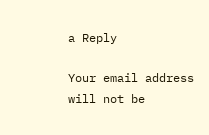a Reply

Your email address will not be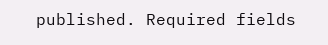published. Required fields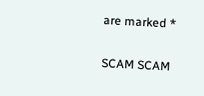are marked *

SCAM SCAM